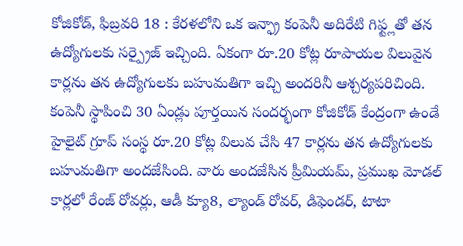కోజికోడ్, ఫిబ్రవరి 18 : కేరళలోని ఒక ఇన్ఫ్రా కంపెనీ అదిరేటి గిఫ్ట్లతో తన ఉద్యోగులకు సర్ప్రైజ్ ఇచ్చింది. ఏకంగా రూ.20 కోట్ల రూపాయల విలువైన కార్లను తన ఉద్యోగులకు బహుమతిగా ఇచ్చి అందరినీ ఆశ్చర్యపరిచింది. కంపెనీ స్థాపించి 30 ఏండ్లు పూర్తయిన సందర్భంగా కోజికోడ్ కేంద్రంగా ఉండే హైలైట్ గ్రూప్ సంస్థ రూ.20 కోట్ల విలువ చేసి 47 కార్లను తన ఉద్యోగులకు బహుమతిగా అందజేసింది. వారు అందజేసిన ప్రీమియమ్, ప్రముఖ మోడల్ కార్లలో రేంజ్ రోవర్లు, ఆడీ క్యూ8, ల్యాండ్ రోవర్, డిఫెండర్, టాటా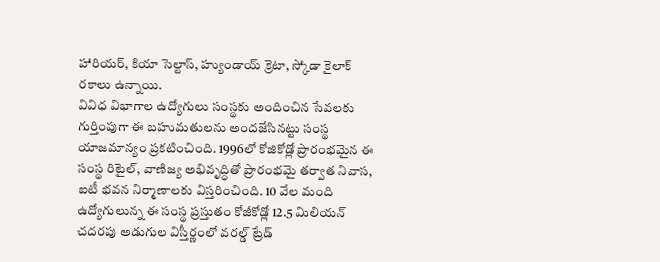హారియర్, కియా సెల్టాస్, హ్యుండాయ్ క్రెటా, స్కోడా కైలాక్ రకాలు ఉన్నాయి.
వివిధ విభాగాల ఉద్యోగులు సంస్థకు అందించిన సేవలకు గుర్తింపుగా ఈ బహుమతులను అందజేసినట్టు సంస్థ యాజమాన్యం ప్రకటించింది. 1996లో కోజికోడ్లో ప్రారంభమైన ఈ సంస్థ రిటైల్, వాణిజ్య అభివృద్ధితో ప్రారంభమై తర్వాత నివాస, ఐటీ భవన నిర్మాణాలకు విస్తరించింది. 10 వేల మంది ఉద్యోగులున్న ఈ సంస్థ ప్రస్తుతం కోజీకోడ్లో 12.5 మిలియన్ చదరపు అడుగుల విస్తీర్ణంలో వరల్డ్ ట్రేడ్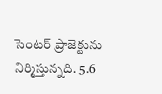సెంటర్ ప్రాజెక్టును నిర్మిస్తున్నది. 5.6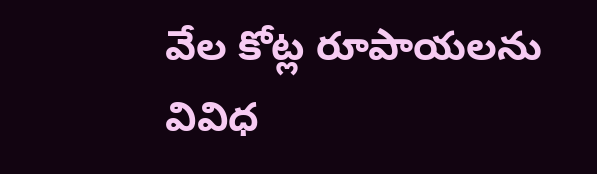వేల కోట్ల రూపాయలను వివిధ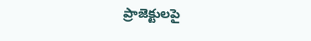ప్రాజెక్టులపై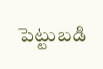పెట్టుబడి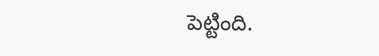పెట్టింది.